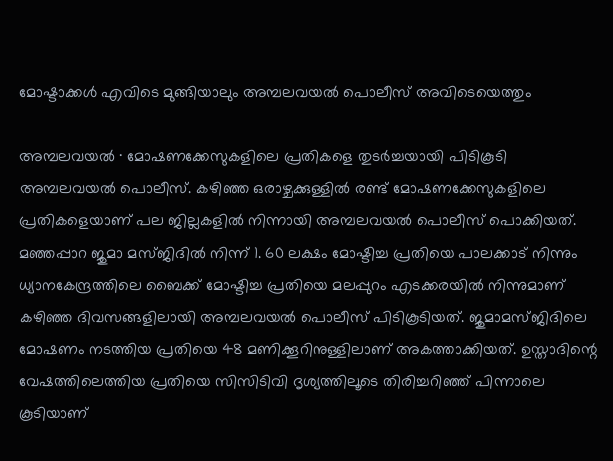മോഷ്ടാക്കൾ എവിടെ മുങ്ങിയാലും അമ്പലവയൽ പൊലീസ് അവിടെയെത്തും

അമ്പലവയൽ ∙ മോഷണക്കേസുകളിലെ പ്രതികളെ തുടർച്ചയായി പിടികൂടി അമ്പലവയൽ പെ‍ാലീസ്. കഴിഞ്ഞ ഒരാഴ്ചക്കുള്ളിൽ രണ്ട് മോഷണക്കേസുകളിലെ പ്രതികളെയാണ് പല ജില്ലകളിൽ നിന്നായി അമ്പലവയൽ പെ‍ാലീസ് പെ‍ാക്കിയത്. മഞ്ഞപ്പാറ ജുമാ മസ്ജിദിൽ നിന്ന് 1. 60 ലക്ഷം മോഷ്ടിച്ച പ്രതിയെ പാലക്കാട് നിന്നും ധ്യാനകേന്ദ്രത്തിലെ ബൈക്ക് മോഷ്ടിച്ച പ്രതിയെ മലപ്പുറം എടക്കരയിൽ നിന്നുമാണ് കഴിഞ്ഞ ദിവസങ്ങളിലായി അമ്പലവയൽ പെ‍ാലീസ് പിടികൂടിയത്. ജുമാമസ്ജിദിലെ മോഷണം നടത്തിയ പ്രതിയെ 48 മണിക്കൂറിനുള്ളിലാണ് അകത്താക്കിയത്. ഉസ്താദിന്റെ വേഷത്തിലെത്തിയ പ്രതിയെ സിസിടിവി ദൃശ്യത്തിലൂടെ തിരിച്ചറിഞ്ഞ് പിന്നാലെ കൂടിയാണ്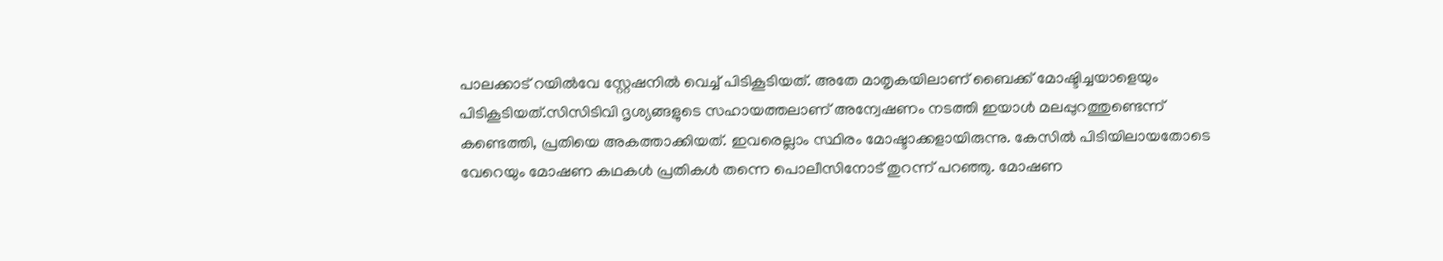പാലക്കാട് റയിൽവേ സ്റ്റേഷനിൽ വെച്ച് പിടികൂടിയത്. അതേ മാതൃകയിലാണ് ബൈക്ക് മോഷ്ടിച്ചയാളെയും പിടികൂടിയത്.സിസിടിവി ദൃശ്യങ്ങളുടെ സഹായത്തലാണ് അന്വേഷണം നടത്തി ഇയാൾ മലപ്പുറത്തുണ്ടെന്ന് കണ്ടെത്തി, പ്രതിയെ അകത്താക്കിയത്. ഇവരെല്ലാം സ്ഥിരം മോഷ്ടാക്കളായിരുന്നു. കേസിൽ പിടിയിലായതോടെ വേറെയും മോഷണ കഥകൾ പ്രതികൾ തന്നെ പെ‍ാലീസിനോട് തുറന്ന് പറഞ്ഞു. മോഷണ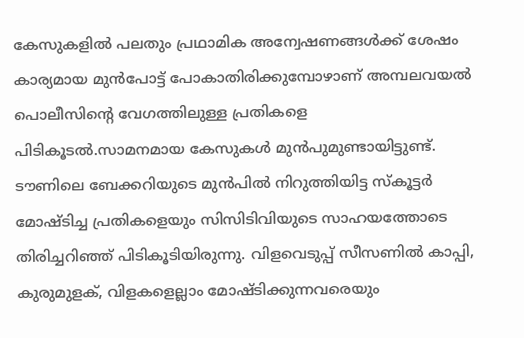കേസുകളിൽ പലതും പ്രഥാമിക അന്വേഷണങ്ങൾക്ക് ശേഷം കാര്യമായ മുൻപോട്ട് പോകാതിരിക്കുമ്പോഴാണ് അമ്പലവയൽ പെ‍ാലീസിന്റെ വേഗത്തിലുള്ള പ്രതികളെ പിടികൂടൽ.സാമനമായ കേസുകൾ മുൻപുമുണ്ടായിട്ടുണ്ട്. ടൗണിലെ ബേക്കറിയുടെ മുൻപിൽ നിറുത്തിയിട്ട സ്കൂട്ടർ മോഷ്ടിച്ച പ്രതികളെയും സിസിടിവിയുടെ സാഹയത്തോടെ തിരിച്ചറിഞ്ഞ് പിടികൂടിയിരുന്നു. വിളവെടുപ്പ് സീസണിൽ കാപ്പി, കുരുമുളക്, വിളകളെല്ലാം മോഷ്ടിക്കുന്നവരെയും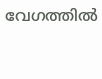വേഗത്തിൽ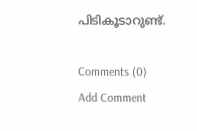പിടികൂടാറുണ്ട്.

Comments (0)
Add Comment